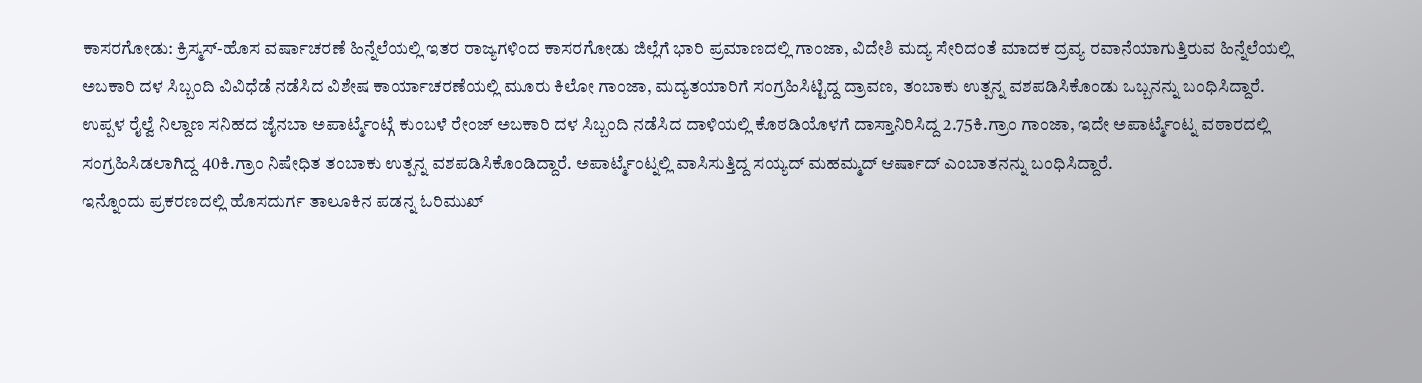ಕಾಸರಗೋಡು: ಕ್ರಿಸ್ಮಸ್-ಹೊಸ ವರ್ಷಾಚರಣೆ ಹಿನ್ನೆಲೆಯಲ್ಲಿ ಇತರ ರಾಜ್ಯಗಳಿಂದ ಕಾಸರಗೋಡು ಜಿಲ್ಲೆಗೆ ಭಾರಿ ಪ್ರಮಾಣದಲ್ಲಿ ಗಾಂಜಾ, ವಿದೇಶಿ ಮದ್ಯ ಸೇರಿದಂತೆ ಮಾದಕ ದ್ರವ್ಯ ರವಾನೆಯಾಗುತ್ತಿರುವ ಹಿನ್ನೆಲೆಯಲ್ಲಿ ಅಬಕಾರಿ ದಳ ಸಿಬ್ಬಂದಿ ವಿವಿಧೆಡೆ ನಡೆಸಿದ ವಿಶೇಷ ಕಾರ್ಯಾಚರಣೆಯಲ್ಲಿ ಮೂರು ಕಿಲೋ ಗಾಂಜಾ, ಮದ್ಯತಯಾರಿಗೆ ಸಂಗ್ರಹಿಸಿಟ್ಟಿದ್ದ ದ್ರಾವಣ, ತಂಬಾಕು ಉತ್ಪನ್ನ ವಶಪಡಿಸಿಕೊಂಡು ಒಬ್ಬನನ್ನು ಬಂಧಿಸಿದ್ದಾರೆ.
ಉಪ್ಪಳ ರೈಲ್ವೆ ನಿಲ್ದಾಣ ಸನಿಹದ ಜೈನಬಾ ಅಪಾರ್ಟ್ಮೆಂಟ್ಗೆ ಕುಂಬಳೆ ರೇಂಜ್ ಅಬಕಾರಿ ದಳ ಸಿಬ್ಬಂದಿ ನಡೆಸಿದ ದಾಳಿಯಲ್ಲಿ ಕೊಠಡಿಯೊಳಗೆ ದಾಸ್ತಾನಿರಿಸಿದ್ದ 2.75ಕಿ.ಗ್ರಾಂ ಗಾಂಜಾ, ಇದೇ ಅಪಾರ್ಟ್ಮೆಂಟ್ನ ವಠಾರದಲ್ಲಿ ಸಂಗ್ರಹಿಸಿಡಲಾಗಿದ್ದ 40ಕಿ.ಗ್ರಾಂ ನಿಷೇಧಿತ ತಂಬಾಕು ಉತ್ಪನ್ನ ವಶಪಡಿಸಿಕೊಂಡಿದ್ದಾರೆ. ಅಪಾರ್ಟ್ಮೆಂಟ್ನಲ್ಲಿ ವಾಸಿಸುತ್ತಿದ್ದ ಸಯ್ಯದ್ ಮಹಮ್ಮದ್ ಆರ್ಷಾದ್ ಎಂಬಾತನನ್ನು ಬಂಧಿಸಿದ್ದಾರೆ.
ಇನ್ನೊಂದು ಪ್ರಕರಣದಲ್ಲಿ ಹೊಸದುರ್ಗ ತಾಲೂಕಿನ ಪಡನ್ನ ಓರಿಮುಖ್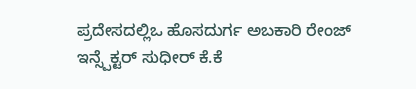ಪ್ರದೇಸದಲ್ಲಿಒ ಹೊಸದುರ್ಗ ಅಬಕಾರಿ ರೇಂಜ್ ಇನ್ಸ್ಪೆಕ್ಟರ್ ಸುಧೀರ್ ಕೆ.ಕೆ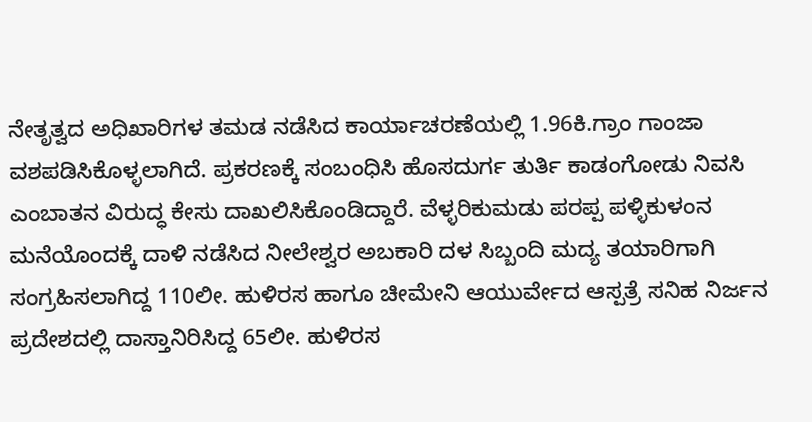ನೇತೃತ್ವದ ಅಧಿಖಾರಿಗಳ ತಮಡ ನಡೆಸಿದ ಕಾರ್ಯಾಚರಣೆಯಲ್ಲಿ 1.96ಕಿ.ಗ್ರಾಂ ಗಾಂಜಾ ವಶಪಡಿಸಿಕೊಳ್ಳಲಾಗಿದೆ. ಪ್ರಕರಣಕ್ಕೆ ಸಂಬಂಧಿಸಿ ಹೊಸದುರ್ಗ ತುರ್ತಿ ಕಾಡಂಗೋಡು ನಿವಸಿ ಎಂಬಾತನ ವಿರುದ್ಧ ಕೇಸು ದಾಖಲಿಸಿಕೊಂಡಿದ್ದಾರೆ. ವೆಳ್ಳರಿಕುಮಡು ಪರಪ್ಪ ಪಳ್ಳಿಕುಳಂನ ಮನೆಯೊಂದಕ್ಕೆ ದಾಳಿ ನಡೆಸಿದ ನೀಲೇಶ್ವರ ಅಬಕಾರಿ ದಳ ಸಿಬ್ಬಂದಿ ಮದ್ಯ ತಯಾರಿಗಾಗಿ ಸಂಗ್ರಹಿಸಲಾಗಿದ್ದ 110ಲೀ. ಹುಳಿರಸ ಹಾಗೂ ಚೀಮೇನಿ ಆಯುರ್ವೇದ ಆಸ್ಪತ್ರೆ ಸನಿಹ ನಿರ್ಜನ ಪ್ರದೇಶದಲ್ಲಿ ದಾಸ್ತಾನಿರಿಸಿದ್ದ 65ಲೀ. ಹುಳಿರಸ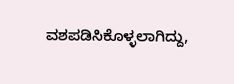ವಶಪಡಿಸಿಕೊಳ್ಳಲಾಗಿದ್ದು,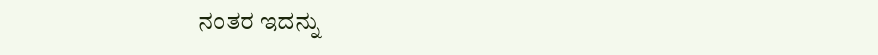ನಂತರ ಇದನ್ನು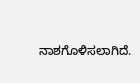ನಾಶಗೊಳಿಸಲಾಗಿದೆ.